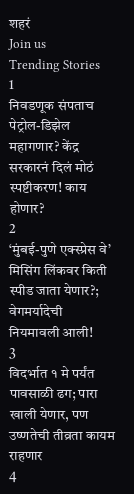शहरं
Join us
Trending Stories
1
निवडणूक संपताच पेट्रोल-डिझेल महागणार? केंद्र सरकारनं दिलं मोठं स्पष्टीकरण! काय होणार?
2
‘मुंबई-पुणे एक्स्प्रेस वे’ मिसिंग लिंकवर किती स्पीड जाता येणार?; वेगमर्यादेची नियमावली आली!
3
विदर्भात १ मे पर्यंत पावसाळी ढग; पारा खाली येणार, पण उष्णतेची तीव्रता कायम राहणार
4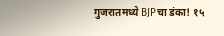गुजरातमध्ये BJPचा डंका! १५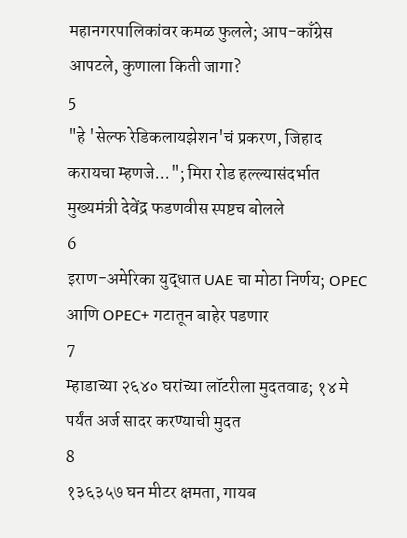महानगरपालिकांवर कमळ फुलले; आप-काँग्रेस आपटले, कुणाला किती जागा?
5
"हे 'सेल्फ रेडिकलायझेशन'चं प्रकरण, जिहाद करायचा म्हणजे..."; मिरा रोड हल्ल्यासंदर्भात मुख्यमंत्री देवेंद्र फडणवीस स्पष्टच बोलले
6
इराण-अमेरिका युद्धात UAE चा मोठा निर्णय; OPEC आणि OPEC+ गटातून बाहेर पडणार
7
म्हाडाच्या २६४० घरांच्या लॉटरीला मुदतवाढ; १४ मे पर्यंत अर्ज सादर करण्याची मुदत
8
१३६३५७ घन मीटर क्षमता, गायब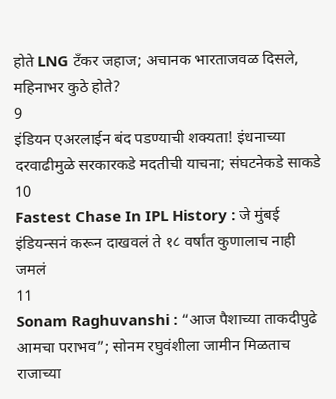होते LNG टँकर जहाज; अचानक भारताजवळ दिसले, महिनाभर कुठे होते?
9
इंडियन एअरलाईन बंद पडण्याची शक्यता! इंधनाच्या दरवाढीमुळे सरकारकडे मदतीची याचना; संघटनेकडे साकडे
10
Fastest Chase In IPL History : जे मुंबई इंडियन्सनं करून दाखवलं ते १८ वर्षांत कुणालाच नाही जमलं
11
Sonam Raghuvanshi : “आज पैशाच्या ताकदीपुढे आमचा पराभव”; सोनम रघुवंशीला जामीन मिळताच राजाच्या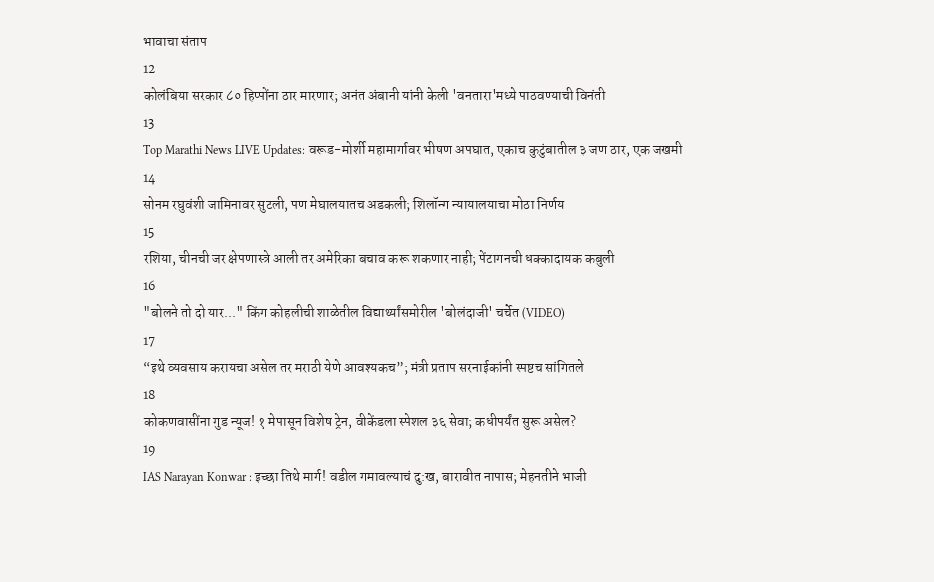भावाचा संताप
12
कोलंबिया सरकार ८० हिप्पोंना ठार मारणार; अनंत अंबानी यांनी केली 'वनतारा'मध्ये पाठवण्याची विनंती
13
Top Marathi News LIVE Updates: वरूड-मोर्शी महामार्गावर भीषण अपघात, एकाच कुटुंबातील ३ जण ठार, एक जखमी
14
सोनम रघुवंशी जामिनावर सुटली, पण मेघालयातच अडकली; शिलॉन्ग न्यायालयाचा मोठा निर्णय
15
रशिया, चीनची जर क्षेपणास्त्रे आली तर अमेरिका बचाव करू शकणार नाही; पेंटागनची धक्कादायक कबुली
16
"बोलने तो दो यार..." किंग कोहलीची शाळेतील विद्यार्थ्यांसमोरील 'बोलंदाजी' चर्चेत (VIDEO)
17
“इथे व्यवसाय करायचा असेल तर मराठी येणे आवश्यकच”; मंत्री प्रताप सरनाईकांनी स्पष्टच सांगितले
18
कोकणवासींना गुड न्यूज! १ मेपासून विशेष ट्रेन, वीकेंडला स्पेशल ३६ सेवा; कधीपर्यंत सुरू असेल?
19
IAS Narayan Konwar : इच्छा तिथे मार्ग! वडील गमावल्याचं दु:ख, बारावीत नापास; मेहनतीने भाजी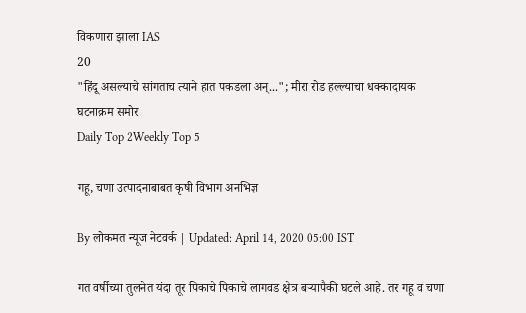विकणारा झाला IAS
20
"हिंदू असल्याचे सांगताच त्याने हात पकडला अन्..."; मीरा रोड हल्ल्याचा धक्कादायक घटनाक्रम समोर
Daily Top 2Weekly Top 5

गहू, चणा उत्पादनाबाबत कृषी विभाग अनभिज्ञ

By लोकमत न्यूज नेटवर्क | Updated: April 14, 2020 05:00 IST

गत वर्षीच्या तुलनेत यंदा तूर पिकाचे पिकाचे लागवड क्षेत्र बऱ्यापैकी घटले आहे. तर गहू व चणा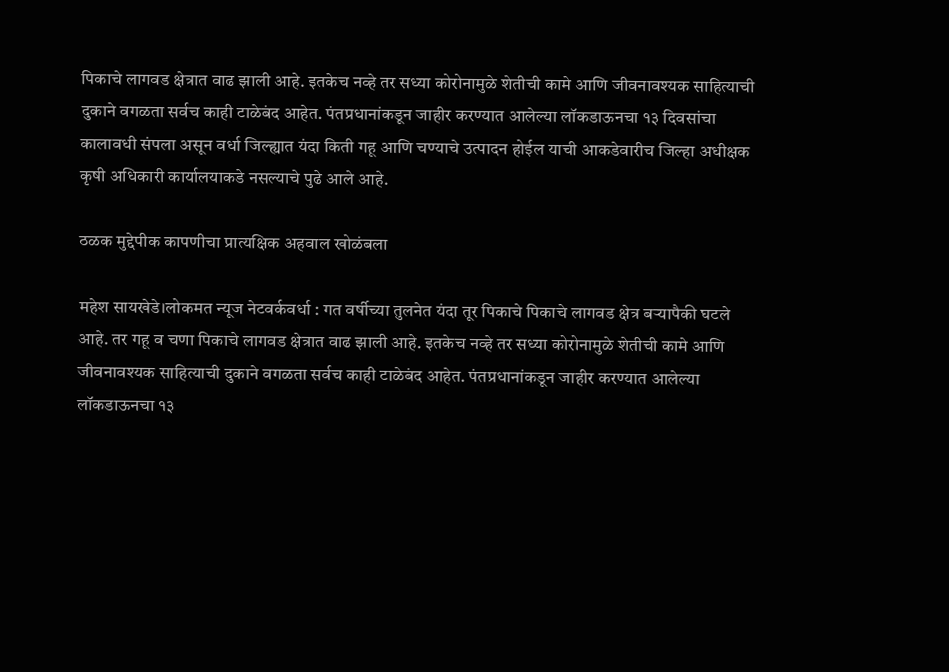पिकाचे लागवड क्षेत्रात वाढ झाली आहे. इतकेच नव्हे तर सध्या कोरोनामुळे शेतीची कामे आणि जीवनावश्यक साहित्याची दुकाने वगळता सर्वच काही टाळेबंद आहेत. पंतप्रधानांकडून जाहीर करण्यात आलेल्या लॉकडाऊनचा १३ दिवसांचा कालावधी संपला असून वर्धा जिल्ह्यात यंदा किती गहू आणि चण्याचे उत्पादन होईल याची आकडेवारीच जिल्हा अधीक्षक कृषी अधिकारी कार्यालयाकडे नसल्याचे पुढे आले आहे.

ठळक मुद्देपीक कापणीचा प्रात्यक्षिक अहवाल खोळंबला

महेश सायखेडे।लोकमत न्यूज नेटवर्कवर्धा : गत वर्षीच्या तुलनेत यंदा तूर पिकाचे पिकाचे लागवड क्षेत्र बऱ्यापैकी घटले आहे. तर गहू व चणा पिकाचे लागवड क्षेत्रात वाढ झाली आहे. इतकेच नव्हे तर सध्या कोरोनामुळे शेतीची कामे आणि जीवनावश्यक साहित्याची दुकाने वगळता सर्वच काही टाळेबंद आहेत. पंतप्रधानांकडून जाहीर करण्यात आलेल्या लॉकडाऊनचा १३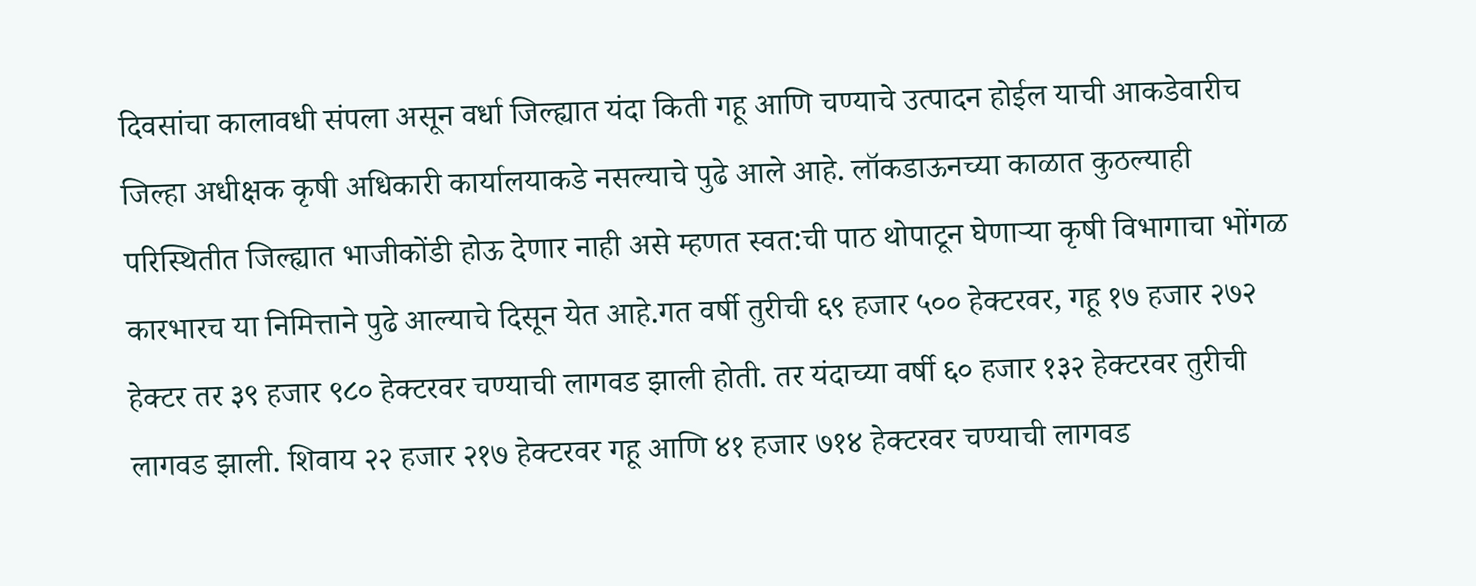दिवसांचा कालावधी संपला असून वर्धा जिल्ह्यात यंदा किती गहू आणि चण्याचे उत्पादन होईल याची आकडेवारीच जिल्हा अधीक्षक कृषी अधिकारी कार्यालयाकडे नसल्याचे पुढे आले आहे. लॉकडाऊनच्या काळात कुठल्याही परिस्थितीत जिल्ह्यात भाजीकोंडी होऊ देणार नाही असे म्हणत स्वत:ची पाठ थोपाटून घेणाऱ्या कृषी विभागाचा भोंगळ कारभारच या निमित्ताने पुढे आल्याचे दिसून येत आहे.गत वर्षी तुरीची ६९ हजार ५०० हेक्टरवर, गहू १७ हजार २७२ हेक्टर तर ३९ हजार ९८० हेक्टरवर चण्याची लागवड झाली होती. तर यंदाच्या वर्षी ६० हजार १३२ हेक्टरवर तुरीची लागवड झाली. शिवाय २२ हजार २१७ हेक्टरवर गहू आणि ४१ हजार ७१४ हेक्टरवर चण्याची लागवड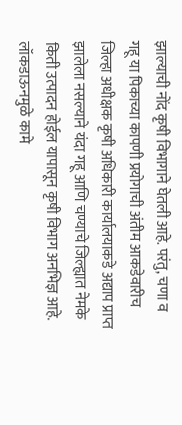झाल्याची नोंद कृषी विभागाने घेतली आहे. परंतु, चणा व गहू या पिकाच्या कापणी प्रयोगाची अंतीम आकडेवारीच जिल्हा अधीक्षक कृषी अधिकारी कार्यालयाकडे अद्याप प्राप्त झालेला नसल्याने यंदा गहू आणि चण्याचे जिल्ह्यात नेमके किती उत्पादन होईल यापासून कृषी विभाग अनभिज्ञ आहे. लॉकडाऊनमुळे कामे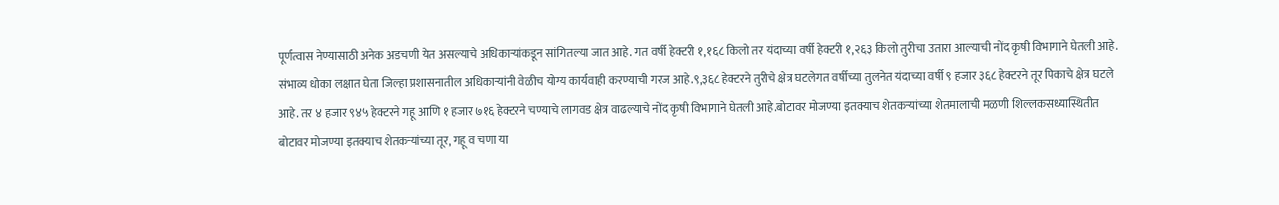पूर्णत्वास नेण्यासाठी अनेक अडचणी येत असल्याचे अधिकाऱ्यांकडून सांगितल्या जात आहे. गत वर्षी हेक्टरी १,१६८ किलो तर यंदाच्या वर्षी हेक्टरी १,२६३ किलो तुरीचा उतारा आल्याची नोंद कृषी विभागाने घेतली आहे. संभाव्य धोका लक्षात घेता जिल्हा प्रशासनातील अधिकाऱ्यांनी वेळीच योग्य कार्यवाही करण्याची गरज आहे.९,३६८ हेक्टरने तुरीचे क्षेत्र घटलेगत वर्षीच्या तुलनेत यंदाच्या वर्षी ९ हजार ३६८ हेक्टरने तूर पिकाचे क्षेत्र घटले आहे. तर ४ हजार ९४५ हेक्टरने गहू आणि १ हजार ७१६ हेक्टरने चण्याचे लागवड क्षेत्र वाढल्याचे नोंद कृषी विभागाने घेतली आहे.बोटावर मोजण्या इतक्याच शेतकऱ्यांच्या शेतमालाची मळणी शिल्लकसध्यास्थितीत बोटावर मोजण्या इतक्याच शेतकऱ्यांच्या तूर, गहू व चणा या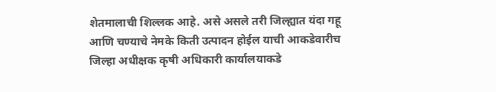शेतमालाची शिल्लक आहे. असे असले तरी जिल्ह्यात यंदा गहू आणि चण्याचे नेमके किती उत्पादन होईल याची आकडेवारीच जिल्हा अधीक्षक कृषी अधिकारी कार्यालयाकडे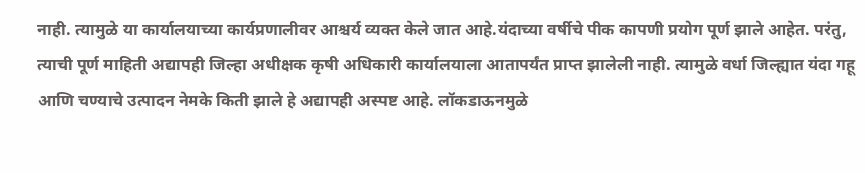नाही. त्यामुळे या कार्यालयाच्या कार्यप्रणालीवर आश्चर्य व्यक्त केले जात आहे.यंदाच्या वर्षीचे पीक कापणी प्रयोग पूर्ण झाले आहेत. परंतु, त्याची पूर्ण माहिती अद्यापही जिल्हा अधीक्षक कृषी अधिकारी कार्यालयाला आतापर्यंत प्राप्त झालेली नाही. त्यामुळे वर्धा जिल्ह्यात यंदा गहू आणि चण्याचे उत्पादन नेमके किती झाले हे अद्यापही अस्पष्ट आहे. लॉकडाऊनमुळे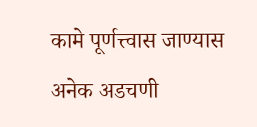कामे पूर्णत्त्वास जाण्यास अनेक अडचणी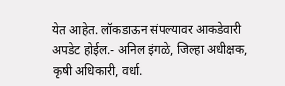येत आहेत. लॉकडाऊन संपल्यावर आकडेवारी अपडेट होईल.- अनिल इंगळे, जिल्हा अधीक्षक, कृषी अधिकारी, वर्धा.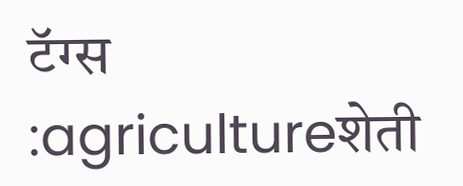टॅग्स :agricultureशेती